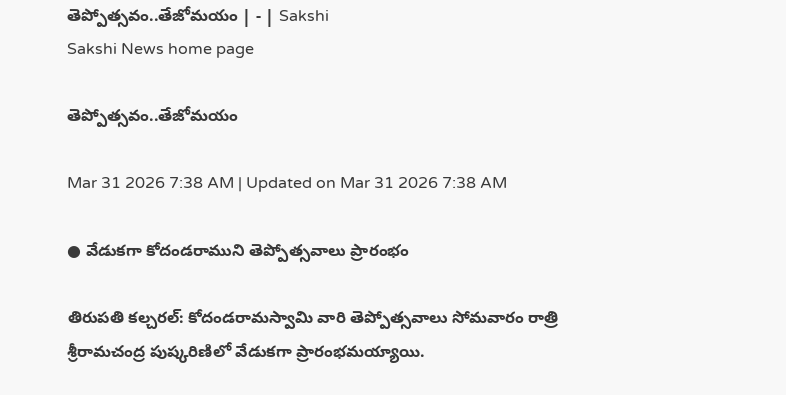తెప్పోత్సవం..తేజోమయం | - | Sakshi
Sakshi News home page

తెప్పోత్సవం..తేజోమయం

Mar 31 2026 7:38 AM | Updated on Mar 31 2026 7:38 AM

● వేడుకగా కోదండరాముని తెప్పోత్సవాలు ప్రారంభం

తిరుపతి కల్చరల్‌: కోదండరామస్వామి వారి తెప్పోత్సవాలు సోమవారం రాత్రి శ్రీరామచంద్ర పుష్కరిణిలో వేడుకగా ప్రారంభమయ్యాయి.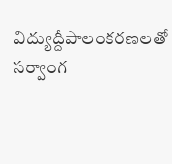విద్యుద్దీపాలంకరణలతో సర్వాంగ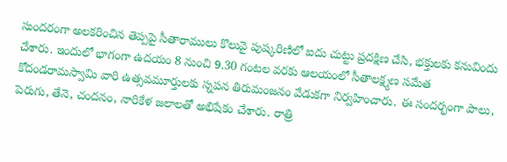సుందరంగా అలకరించిన తెప్పపై సీతారాములు కొలువై పుష్కరిణిలో ఐదు చుట్టు ప్రదక్షిణ చేసి, భక్తులకు కనువిందు చేశారు. ఇందులో భాగంగా ఉదయం 8 నుంచి 9.30 గంటల వరకు ఆలయంలో సీతాలక్ష్మణ సమేత కోదండరామస్వామి వారి ఉత్సవమూర్తులకు స్నపన తిరుమంజనం వేడుకగా నిర్వహించారు. ఈ సందర్భంగా పాలు, పెరుగు, తేనె, చందనం, నారికేళ జలాలతో అభిషేకం చేశారు. రాత్రి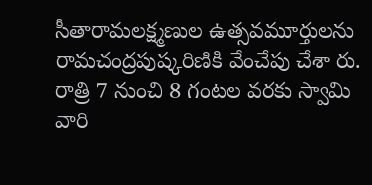సీతారామలక్ష్మణుల ఉత్సవమూర్తులను రామచంద్రపుష్కరిణికి వేంచేపు చేశా రు. రాత్రి 7 నుంచి 8 గంటల వరకు స్వామి వారి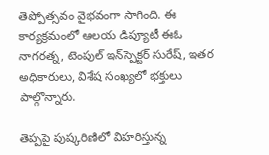తెప్పోత్సవం వైభవంగా సాగింది. ఈ కార్యక్రమంలో ఆలయ డిప్యూటీ ఈఓ నాగరత్న, టెంపుల్‌ ఇన్‌స్పెక్టర్‌ సురేష్‌, ఇతర అధికారులు, విశేష సంఖ్యలో భక్తులు పాల్గొన్నారు.

తెప్పపై పుష్కరిణిలో విహరిస్తున్న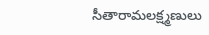సీతారామలక్ష్మణులు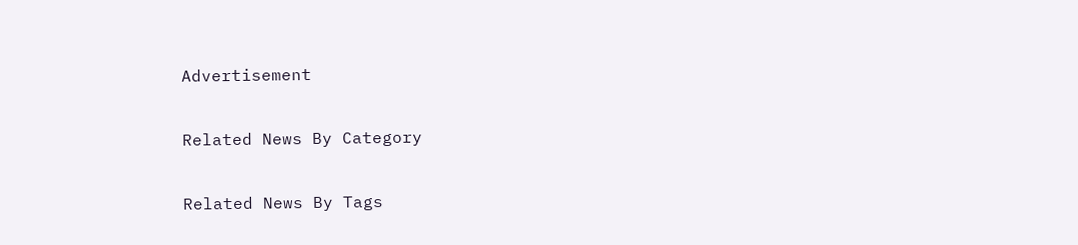Advertisement

Related News By Category

Related News By Tags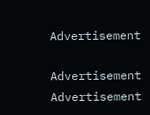Advertisement

Advertisement
Advertisement